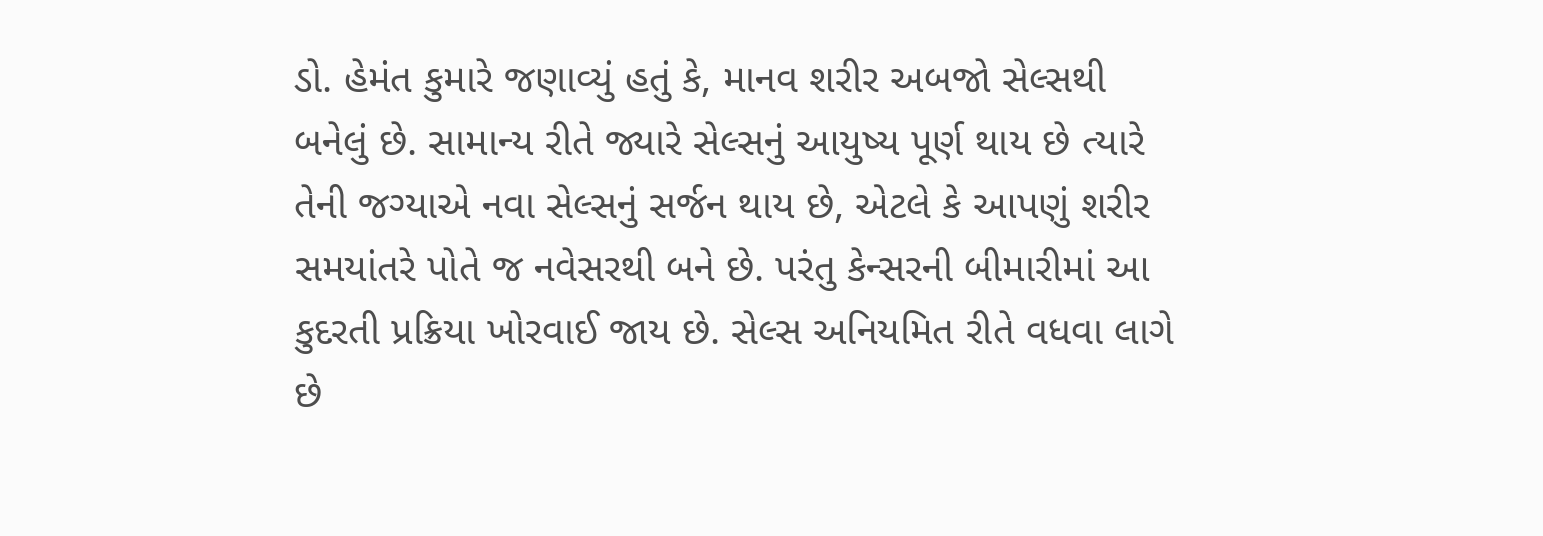ડો. હેમંત કુમારે જણાવ્યું હતું કે, માનવ શરીર અબજો સેલ્સથી બનેલું છે. સામાન્ય રીતે જ્યારે સેલ્સનું આયુષ્ય પૂર્ણ થાય છે ત્યારે તેની જગ્યાએ નવા સેલ્સનું સર્જન થાય છે, એટલે કે આપણું શરીર સમયાંતરે પોતે જ નવેસરથી બને છે. પરંતુ કેન્સરની બીમારીમાં આ કુદરતી પ્રક્રિયા ખોરવાઈ જાય છે. સેલ્સ અનિયમિત રીતે વધવા લાગે છે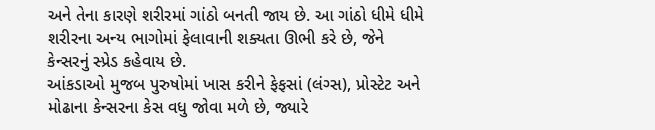અને તેના કારણે શરીરમાં ગાંઠો બનતી જાય છે. આ ગાંઠો ધીમે ધીમે શરીરના અન્ય ભાગોમાં ફેલાવાની શક્યતા ઊભી કરે છે, જેને કેન્સરનું સ્પ્રેડ કહેવાય છે.
આંકડાઓ મુજબ પુરુષોમાં ખાસ કરીને ફેફસાં (લંગ્સ), પ્રોસ્ટેટ અને મોઢાના કેન્સરના કેસ વધુ જોવા મળે છે, જ્યારે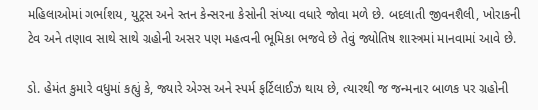મહિલાઓમાં ગર્ભાશય, યુટ્રસ અને સ્તન કેન્સરના કેસોની સંખ્યા વધારે જોવા મળે છે. બદલાતી જીવનશૈલી, ખોરાકની ટેવ અને તણાવ સાથે સાથે ગ્રહોની અસર પણ મહત્વની ભૂમિકા ભજવે છે તેવું જ્યોતિષ શાસ્ત્રમાં માનવામાં આવે છે.

ડો. હેમંત કુમારે વધુમાં કહ્યું કે, જ્યારે એગ્સ અને સ્પર્મ ફર્ટિલાઈઝ થાય છે, ત્યારથી જ જન્મનાર બાળક પર ગ્રહોની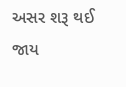અસર શરૂ થઈ જાય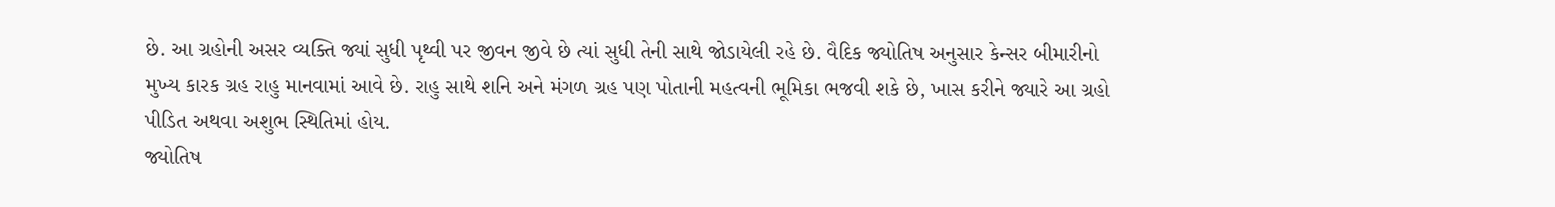છે. આ ગ્રહોની અસર વ્યક્તિ જ્યાં સુધી પૃથ્વી પર જીવન જીવે છે ત્યાં સુધી તેની સાથે જોડાયેલી રહે છે. વૈદિક જ્યોતિષ અનુસાર કેન્સર બીમારીનો મુખ્ય કારક ગ્રહ રાહુ માનવામાં આવે છે. રાહુ સાથે શનિ અને મંગળ ગ્રહ પણ પોતાની મહત્વની ભૂમિકા ભજવી શકે છે, ખાસ કરીને જ્યારે આ ગ્રહો પીડિત અથવા અશુભ સ્થિતિમાં હોય.
જ્યોતિષ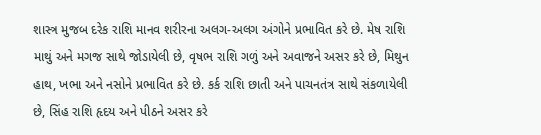શાસ્ત્ર મુજબ દરેક રાશિ માનવ શરીરના અલગ-અલગ અંગોને પ્રભાવિત કરે છે. મેષ રાશિ માથું અને મગજ સાથે જોડાયેલી છે, વૃષભ રાશિ ગળું અને અવાજને અસર કરે છે, મિથુન હાથ, ખભા અને નસોને પ્રભાવિત કરે છે. કર્ક રાશિ છાતી અને પાચનતંત્ર સાથે સંકળાયેલી છે, સિંહ રાશિ હૃદય અને પીઠને અસર કરે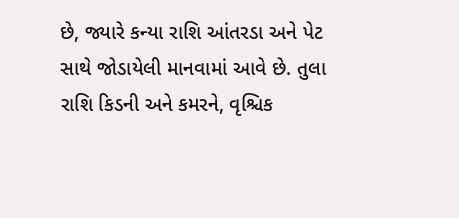છે, જ્યારે કન્યા રાશિ આંતરડા અને પેટ સાથે જોડાયેલી માનવામાં આવે છે. તુલા રાશિ કિડની અને કમરને, વૃશ્ચિક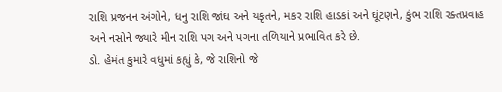રાશિ પ્રજનન અંગોને, ધનુ રાશિ જાંઘ અને યકૃતને, મકર રાશિ હાડકાં અને ઘૂંટણને, કુંભ રાશિ રક્તપ્રવાહ અને નસોને જ્યારે મીન રાશિ પગ અને પગના તળિયાને પ્રભાવિત કરે છે.
ડો. હેમંત કુમારે વધુમાં કહ્યું કે, જે રાશિનો જે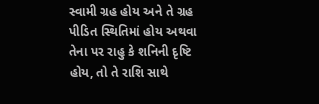સ્વામી ગ્રહ હોય અને તે ગ્રહ પીડિત સ્થિતિમાં હોય અથવા તેના પર રાહુ કે શનિની દૃષ્ટિ હોય, તો તે રાશિ સાથે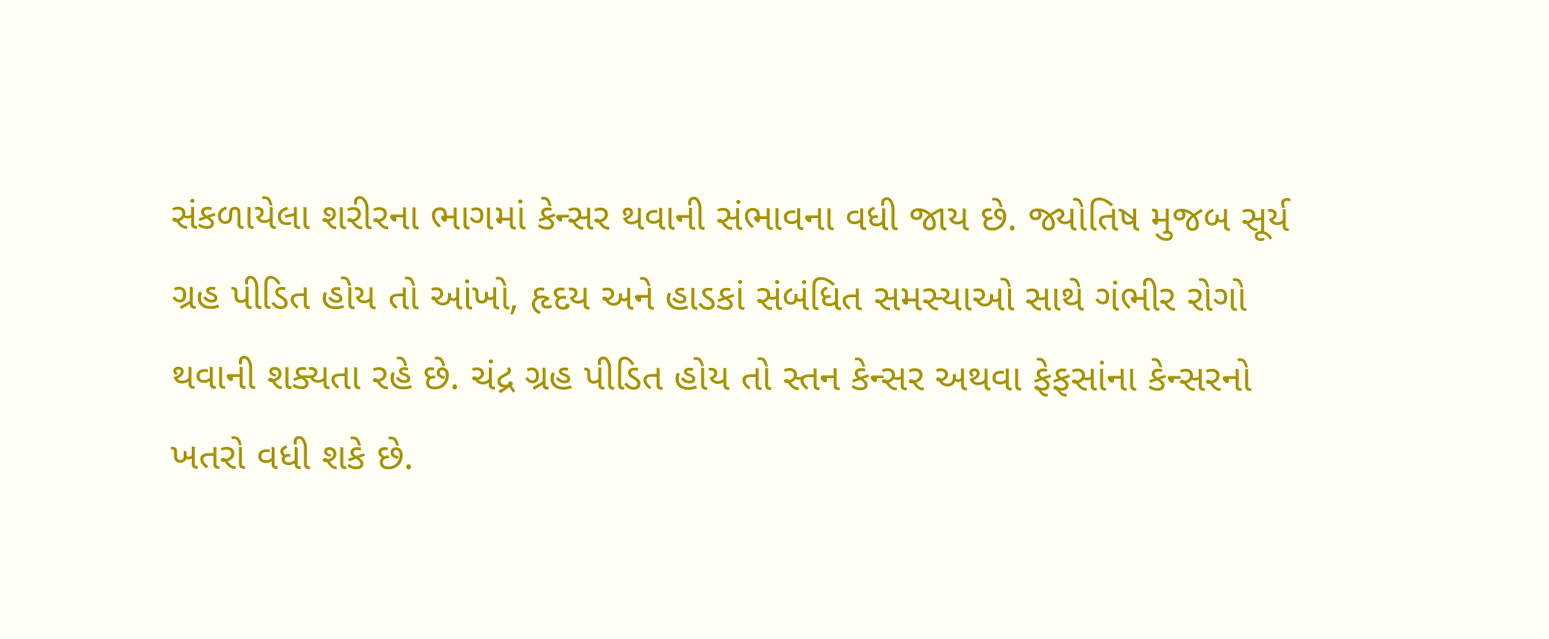સંકળાયેલા શરીરના ભાગમાં કેન્સર થવાની સંભાવના વધી જાય છે. જ્યોતિષ મુજબ સૂર્ય ગ્રહ પીડિત હોય તો આંખો, હૃદય અને હાડકાં સંબંધિત સમસ્યાઓ સાથે ગંભીર રોગો થવાની શક્યતા રહે છે. ચંદ્ર ગ્રહ પીડિત હોય તો સ્તન કેન્સર અથવા ફેફસાંના કેન્સરનો ખતરો વધી શકે છે.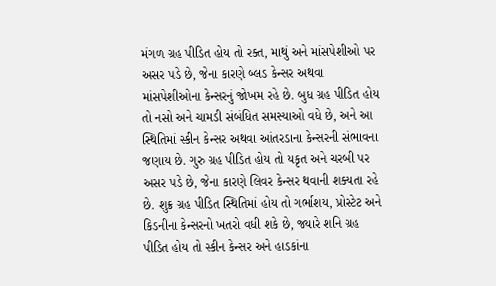મંગળ ગ્રહ પીડિત હોય તો રક્ત, માથું અને માંસપેશીઓ પર અસર પડે છે, જેના કારણે બ્લડ કેન્સર અથવા માંસપેશીઓના કેન્સરનું જોખમ રહે છે. બુધ ગ્રહ પીડિત હોય તો નસો અને ચામડી સંબંધિત સમસ્યાઓ વધે છે, અને આ સ્થિતિમાં સ્કીન કેન્સર અથવા આંતરડાના કેન્સરની સંભાવના જણાય છે. ગુરુ ગ્રહ પીડિત હોય તો યકૃત અને ચરબી પર અસર પડે છે, જેના કારણે લિવર કેન્સર થવાની શક્યતા રહે છે. શુક્ર ગ્રહ પીડિત સ્થિતિમાં હોય તો ગર્ભાશય, પ્રોસ્ટેટ અને કિડનીના કેન્સરનો ખતરો વધી શકે છે, જ્યારે શનિ ગ્રહ પીડિત હોય તો સ્કીન કેન્સર અને હાડકાંના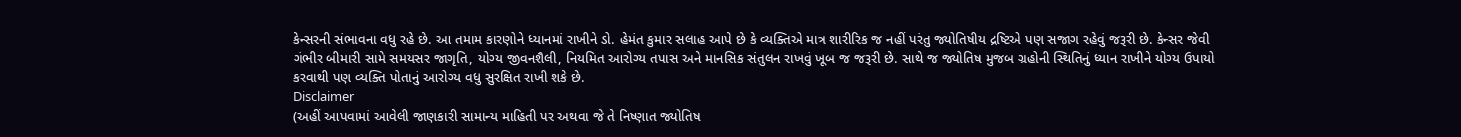કેન્સરની સંભાવના વધુ રહે છે. આ તમામ કારણોને ધ્યાનમાં રાખીને ડો. હેમંત કુમાર સલાહ આપે છે કે વ્યક્તિએ માત્ર શારીરિક જ નહીં પરંતુ જ્યોતિષીય દ્રષ્ટિએ પણ સજાગ રહેવું જરૂરી છે. કેન્સર જેવી ગંભીર બીમારી સામે સમયસર જાગૃતિ, યોગ્ય જીવનશૈલી, નિયમિત આરોગ્ય તપાસ અને માનસિક સંતુલન રાખવું ખૂબ જ જરૂરી છે. સાથે જ જ્યોતિષ મુજબ ગ્રહોની સ્થિતિનું ધ્યાન રાખીને યોગ્ય ઉપાયો કરવાથી પણ વ્યક્તિ પોતાનું આરોગ્ય વધુ સુરક્ષિત રાખી શકે છે.
Disclaimer
(અહીં આપવામાં આવેલી જાણકારી સામાન્ય માહિતી પર અથવા જે તે નિષ્ણાત જ્યોતિષ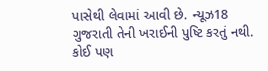પાસેથી લેવામાં આવી છે. ન્યૂઝ18 ગુજરાતી તેની ખરાઈની પુષ્ટિ કરતું નથી. કોઈ પણ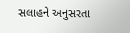સલાહને અનુસરતા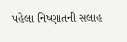પહેલા નિષ્ણાતની સલાહ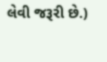લેવી જરૂરી છે.)